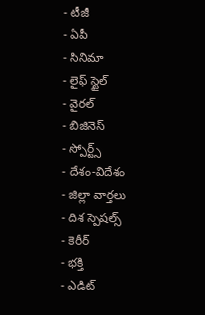- టీజీ
- ఏపీ
- సినిమా
- లైఫ్ స్టైల్
- వైరల్
- బిజినెస్
- స్పోర్ట్స్
- దేశం-విదేశం
- జిల్లా వార్తలు
- దిశ స్పెషల్స్
- కెరీర్
- భక్తి
- ఎడిట్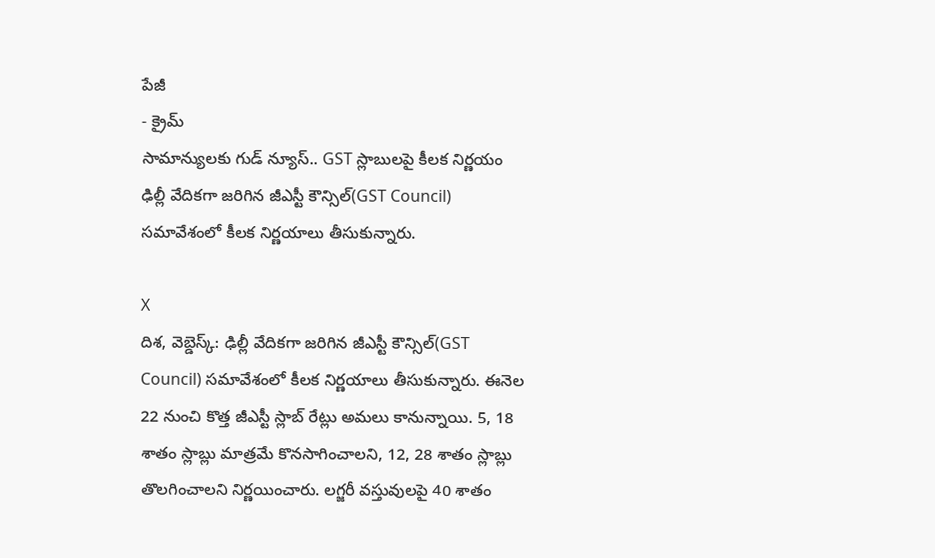పేజీ
- క్రైమ్
సామాన్యులకు గుడ్ న్యూస్.. GST స్లాబులపై కీలక నిర్ణయం
ఢిల్లీ వేదికగా జరిగిన జీఎస్టీ కౌన్సిల్(GST Council) సమావేశంలో కీలక నిర్ణయాలు తీసుకున్నారు.

X
దిశ, వెబ్డెస్క్: ఢిల్లీ వేదికగా జరిగిన జీఎస్టీ కౌన్సిల్(GST Council) సమావేశంలో కీలక నిర్ణయాలు తీసుకున్నారు. ఈనెల 22 నుంచి కొత్త జీఎస్టీ స్లాబ్ రేట్లు అమలు కానున్నాయి. 5, 18 శాతం స్లాబ్లు మాత్రమే కొనసాగించాలని, 12, 28 శాతం స్లాబ్లు తొలగించాలని నిర్ణయించారు. లగ్జరీ వస్తువులపై 40 శాతం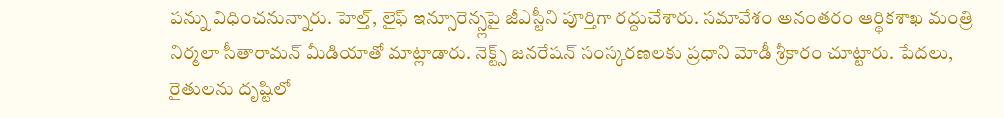పన్ను విధించనున్నారు. హెల్త్, లైఫ్ ఇన్సూరెన్స్లపై జీఎస్టీని పూర్తిగా రద్దుచేశారు. సమావేశం అనంతరం ఆర్థికశాఖ మంత్రి నిర్మలా సీతారామన్ మీడియాతో మాట్లాడారు. నెక్ట్స్ జనరేషన్ సంస్కరణలకు ప్రధాని మోడీ శ్రీకారం చూట్టారు. పేదలు, రైతులను దృష్టిలో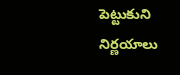పెట్టుకుని నిర్ణయాలు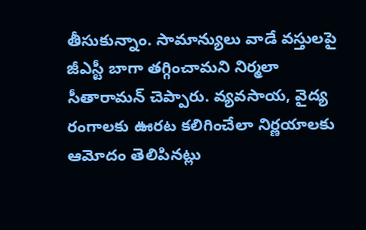తీసుకున్నాం. సామాన్యులు వాడే వస్తులపై జీఎస్టీ బాగా తగ్గించామని నిర్మలా సీతారామన్ చెప్పారు. వ్యవసాయ, వైద్య రంగాలకు ఊరట కలిగించేలా నిర్ణయాలకు ఆమోదం తెలిపినట్లు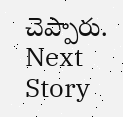చెప్పారు.
Next Story